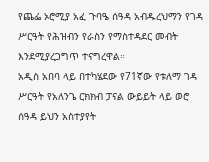የጨፌ ኦሮሚያ አፈ ጉባዔ ሰዓዳ አብዱረህማን የገዳ ሥርዓት የሕዝብን የራስን የማስተዳደር መብት እንደሚያረጋግጥ ተናግረዋል።
አዲስ አበባ ላይ በተካሄደው የ71ኛው የቱለማ ገዳ ሥርዓት የአለንጌ ርክክብ ፓናል ውይይት ላይ ወሮ ሰዓዳ ይህን አስተያየት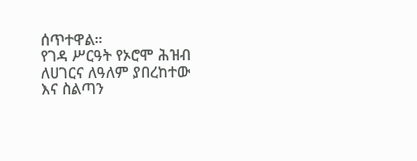ሰጥተዋል።
የገዳ ሥርዓት የኦሮሞ ሕዝብ ለሀገርና ለዓለም ያበረከተው እና ስልጣን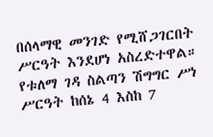በሰላማዊ መንገድ የሚሸጋገርበት ሥርዓት እንደሆነ አስረድተዋል።
የቱለማ ገዳ ስልጣን ሽግግር ሥነ ሥርዓት ከሰኔ 4 እስከ 7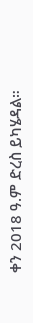ቀን 2018 ዓ.ም ድረስ ይካሄዳል።